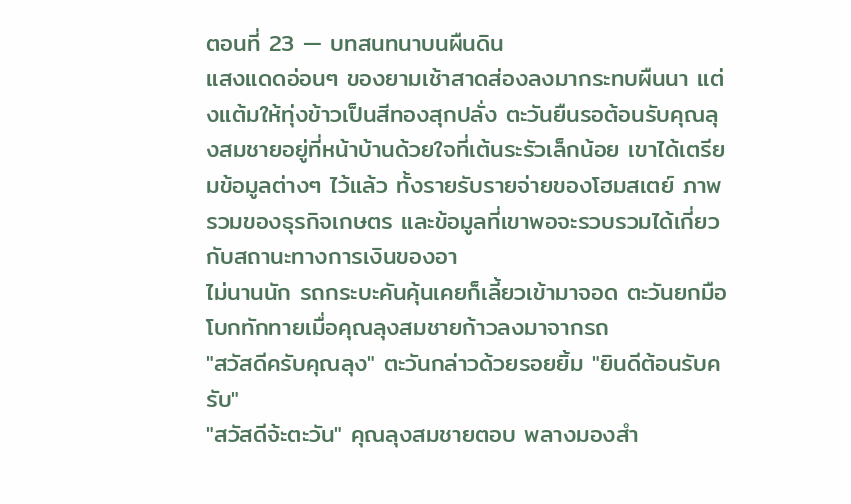ตอนที่ 23 — บทสนทนาบนผืนดิน
แสงแดดอ่อนๆ ของยามเช้าสาดส่องลงมากระทบผืนนา แต่งแต้มให้ทุ่งข้าวเป็นสีทองสุกปลั่ง ตะวันยืนรอต้อนรับคุณลุงสมชายอยู่ที่หน้าบ้านด้วยใจที่เต้นระรัวเล็กน้อย เขาได้เตรียมข้อมูลต่างๆ ไว้แล้ว ทั้งรายรับรายจ่ายของโฮมสเตย์ ภาพรวมของธุรกิจเกษตร และข้อมูลที่เขาพอจะรวบรวมได้เกี่ยวกับสถานะทางการเงินของอา
ไม่นานนัก รถกระบะคันคุ้นเคยก็เลี้ยวเข้ามาจอด ตะวันยกมือโบกทักทายเมื่อคุณลุงสมชายก้าวลงมาจากรถ
"สวัสดีครับคุณลุง" ตะวันกล่าวด้วยรอยยิ้ม "ยินดีต้อนรับครับ"
"สวัสดีจ้ะตะวัน" คุณลุงสมชายตอบ พลางมองสำ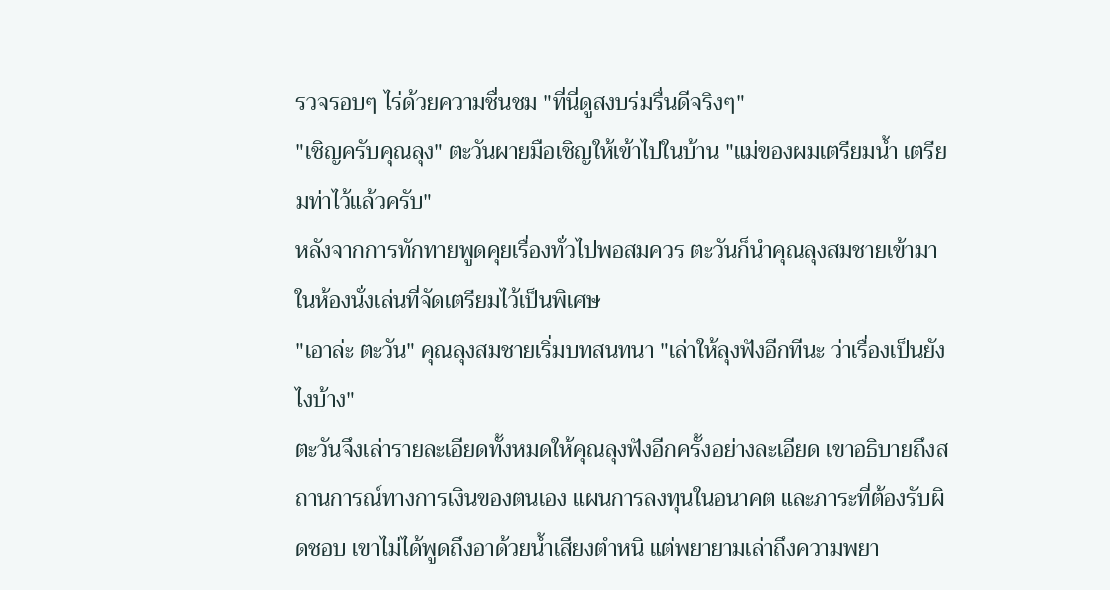รวจรอบๆ ไร่ด้วยความชื่นชม "ที่นี่ดูสงบร่มรื่นดีจริงๆ"
"เชิญครับคุณลุง" ตะวันผายมือเชิญให้เข้าไปในบ้าน "แม่ของผมเตรียมน้ำ เตรียมท่าไว้แล้วครับ"
หลังจากการทักทายพูดคุยเรื่องทั่วไปพอสมควร ตะวันก็นำคุณลุงสมชายเข้ามาในห้องนั่งเล่นที่จัดเตรียมไว้เป็นพิเศษ
"เอาล่ะ ตะวัน" คุณลุงสมชายเริ่มบทสนทนา "เล่าให้ลุงฟังอีกทีนะ ว่าเรื่องเป็นยังไงบ้าง"
ตะวันจึงเล่ารายละเอียดทั้งหมดให้คุณลุงฟังอีกครั้งอย่างละเอียด เขาอธิบายถึงสถานการณ์ทางการเงินของตนเอง แผนการลงทุนในอนาคต และภาระที่ต้องรับผิดชอบ เขาไม่ได้พูดถึงอาด้วยน้ำเสียงตำหนิ แต่พยายามเล่าถึงความพยา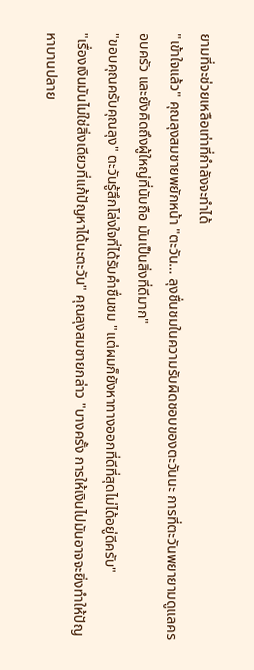ยามที่จะช่วยเหลือเท่าที่กำลังจะทำได้
"เข้าใจแล้ว" คุณลุงสมชายพยักหน้า "ตะวัน… ลุงชื่นชมในความรับผิดชอบของตะวันนะ การที่ตะวันพยายามดูแลครอบครัว และยังคิดถึงผู้ใหญ่ที่นับถือ มันเป็นสิ่งที่ดีมาก"
"ขอบคุณครับคุณลุง" ตะวันรู้สึกโล่งใจที่ได้รับคำชื่นชม "แต่ผมก็ยังหาทางออกที่ดีที่สุดไม่ได้อยู่ดีครับ"
"เรื่องเงินมันไม่ใช่สิ่งเดียวที่แก้ปัญหาได้นะตะวัน" คุณลุงสมชายกล่าว "บางครั้ง การให้เงินไปมันอาจจะยิ่งทำให้ปัญหาบานปลาย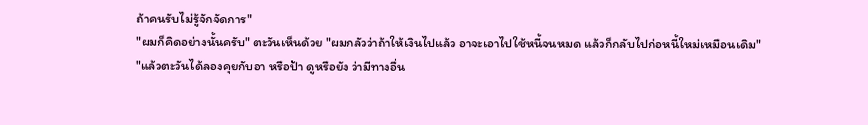ถ้าคนรับไม่รู้จักจัดการ"
"ผมก็คิดอย่างนั้นครับ" ตะวันเห็นด้วย "ผมกลัวว่าถ้าให้เงินไปแล้ว อาจะเอาไปใช้หนี้จนหมด แล้วก็กลับไปก่อหนี้ใหม่เหมือนเดิม"
"แล้วตะวันได้ลองคุยกับอา หรือป้า ดูหรือยัง ว่ามีทางอื่น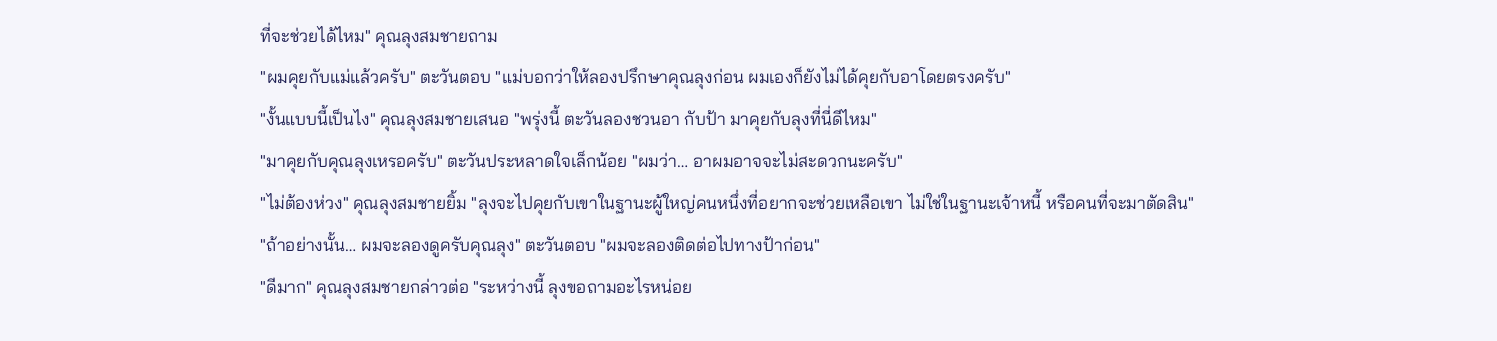ที่จะช่วยได้ไหม" คุณลุงสมชายถาม
"ผมคุยกับแม่แล้วครับ" ตะวันตอบ "แม่บอกว่าให้ลองปรึกษาคุณลุงก่อน ผมเองก็ยังไม่ได้คุยกับอาโดยตรงครับ"
"งั้นแบบนี้เป็นไง" คุณลุงสมชายเสนอ "พรุ่งนี้ ตะวันลองชวนอา กับป้า มาคุยกับลุงที่นี่ดีไหม"
"มาคุยกับคุณลุงเหรอครับ" ตะวันประหลาดใจเล็กน้อย "ผมว่า… อาผมอาจจะไม่สะดวกนะครับ"
"ไม่ต้องห่วง" คุณลุงสมชายยิ้ม "ลุงจะไปคุยกับเขาในฐานะผู้ใหญ่คนหนึ่งที่อยากจะช่วยเหลือเขา ไม่ใช่ในฐานะเจ้าหนี้ หรือคนที่จะมาตัดสิน"
"ถ้าอย่างนั้น… ผมจะลองดูครับคุณลุง" ตะวันตอบ "ผมจะลองติดต่อไปทางป้าก่อน"
"ดีมาก" คุณลุงสมชายกล่าวต่อ "ระหว่างนี้ ลุงขอถามอะไรหน่อย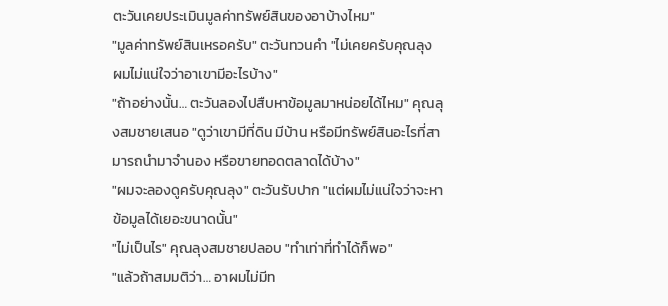ตะวันเคยประเมินมูลค่าทรัพย์สินของอาบ้างไหม"
"มูลค่าทรัพย์สินเหรอครับ" ตะวันทวนคำ "ไม่เคยครับคุณลุง ผมไม่แน่ใจว่าอาเขามีอะไรบ้าง"
"ถ้าอย่างนั้น… ตะวันลองไปสืบหาข้อมูลมาหน่อยได้ไหม" คุณลุงสมชายเสนอ "ดูว่าเขามีที่ดิน มีบ้าน หรือมีทรัพย์สินอะไรที่สามารถนำมาจำนอง หรือขายทอดตลาดได้บ้าง"
"ผมจะลองดูครับคุณลุง" ตะวันรับปาก "แต่ผมไม่แน่ใจว่าจะหาข้อมูลได้เยอะขนาดนั้น"
"ไม่เป็นไร" คุณลุงสมชายปลอบ "ทำเท่าที่ทำได้ก็พอ"
"แล้วถ้าสมมติว่า… อาผมไม่มีท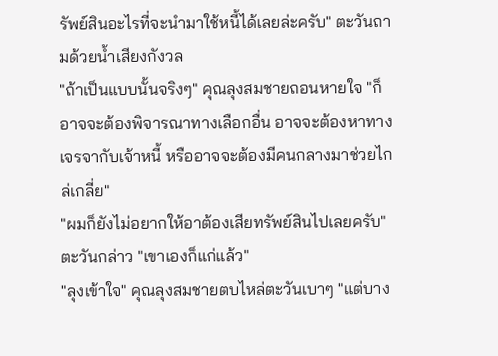รัพย์สินอะไรที่จะนำมาใช้หนี้ได้เลยล่ะครับ" ตะวันถามด้วยน้ำเสียงกังวล
"ถ้าเป็นแบบนั้นจริงๆ" คุณลุงสมชายถอนหายใจ "ก็อาจจะต้องพิจารณาทางเลือกอื่น อาจจะต้องหาทางเจรจากับเจ้าหนี้ หรืออาจจะต้องมีคนกลางมาช่วยไกล่เกลี่ย"
"ผมก็ยังไม่อยากให้อาต้องเสียทรัพย์สินไปเลยครับ" ตะวันกล่าว "เขาเองก็แก่แล้ว"
"ลุงเข้าใจ" คุณลุงสมชายตบไหล่ตะวันเบาๆ "แต่บาง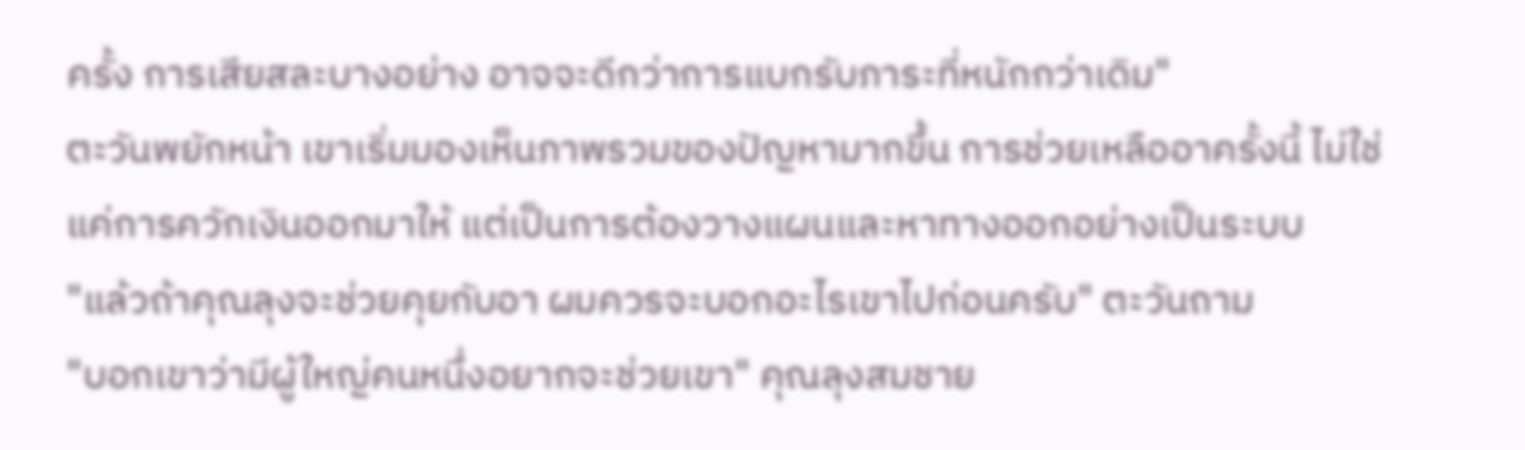ครั้ง การเสียสละบางอย่าง อาจจะดีกว่าการแบกรับภาระที่หนักกว่าเดิม"
ตะวันพยักหน้า เขาเริ่มมองเห็นภาพรวมของปัญหามากขึ้น การช่วยเหลืออาครั้งนี้ ไม่ใช่แค่การควักเงินออกมาให้ แต่เป็นการต้องวางแผนและหาทางออกอย่างเป็นระบบ
"แล้วถ้าคุณลุงจะช่วยคุยกับอา ผมควรจะบอกอะไรเขาไปก่อนครับ" ตะวันถาม
"บอกเขาว่ามีผู้ใหญ่คนหนึ่งอยากจะช่วยเขา" คุณลุงสมชาย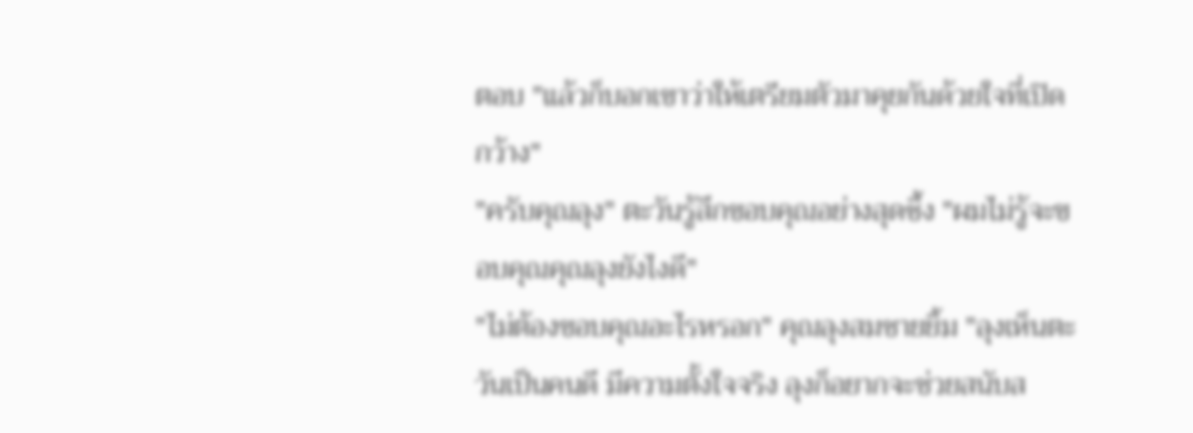ตอบ "แล้วก็บอกเขาว่าให้เตรียมตัวมาคุยกันด้วยใจที่เปิดกว้าง"
"ครับคุณลุง" ตะวันรู้สึกขอบคุณอย่างสุดซึ้ง "ผมไม่รู้จะขอบคุณคุณลุงยังไงดี"
"ไม่ต้องขอบคุณอะไรหรอก" คุณลุงสมชายยิ้ม "ลุงเห็นตะวันเป็นคนดี มีความตั้งใจจริง ลุงก็อยากจะช่วยสนับส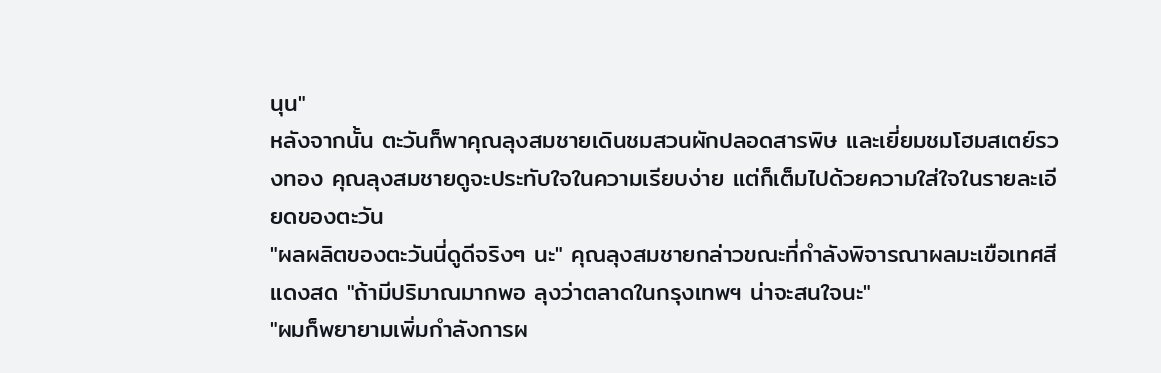นุน"
หลังจากนั้น ตะวันก็พาคุณลุงสมชายเดินชมสวนผักปลอดสารพิษ และเยี่ยมชมโฮมสเตย์รวงทอง คุณลุงสมชายดูจะประทับใจในความเรียบง่าย แต่ก็เต็มไปด้วยความใส่ใจในรายละเอียดของตะวัน
"ผลผลิตของตะวันนี่ดูดีจริงๆ นะ" คุณลุงสมชายกล่าวขณะที่กำลังพิจารณาผลมะเขือเทศสีแดงสด "ถ้ามีปริมาณมากพอ ลุงว่าตลาดในกรุงเทพฯ น่าจะสนใจนะ"
"ผมก็พยายามเพิ่มกำลังการผ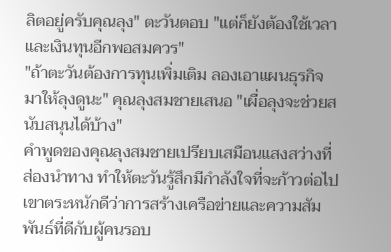ลิตอยู่ครับคุณลุง" ตะวันตอบ "แต่ก็ยังต้องใช้เวลาและเงินทุนอีกพอสมควร"
"ถ้าตะวันต้องการทุนเพิ่มเติม ลองเอาแผนธุรกิจมาให้ลุงดูนะ" คุณลุงสมชายเสนอ "เผื่อลุงจะช่วยสนับสนุนได้บ้าง"
คำพูดของคุณลุงสมชายเปรียบเสมือนแสงสว่างที่ส่องนำทาง ทำให้ตะวันรู้สึกมีกำลังใจที่จะก้าวต่อไป เขาตระหนักดีว่าการสร้างเครือข่ายและความสัมพันธ์ที่ดีกับผู้คนรอบ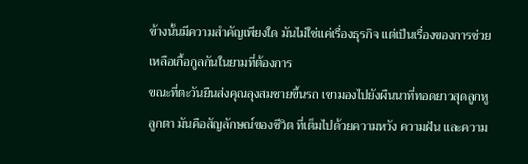ข้างนั้นมีความสำคัญเพียงใด มันไม่ใช่แค่เรื่องธุรกิจ แต่เป็นเรื่องของการช่วยเหลือเกื้อกูลกันในยามที่ต้องการ
ขณะที่ตะวันยืนส่งคุณลุงสมชายขึ้นรถ เขามองไปยังผืนนาที่ทอดยาวสุดลูกหูลูกตา มันคือสัญลักษณ์ของชีวิต ที่เต็มไปด้วยความหวัง ความฝัน และความ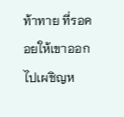ท้าทาย ที่รอคอยให้เขาออกไปเผชิญห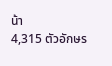น้า
4,315 ตัวอักษร